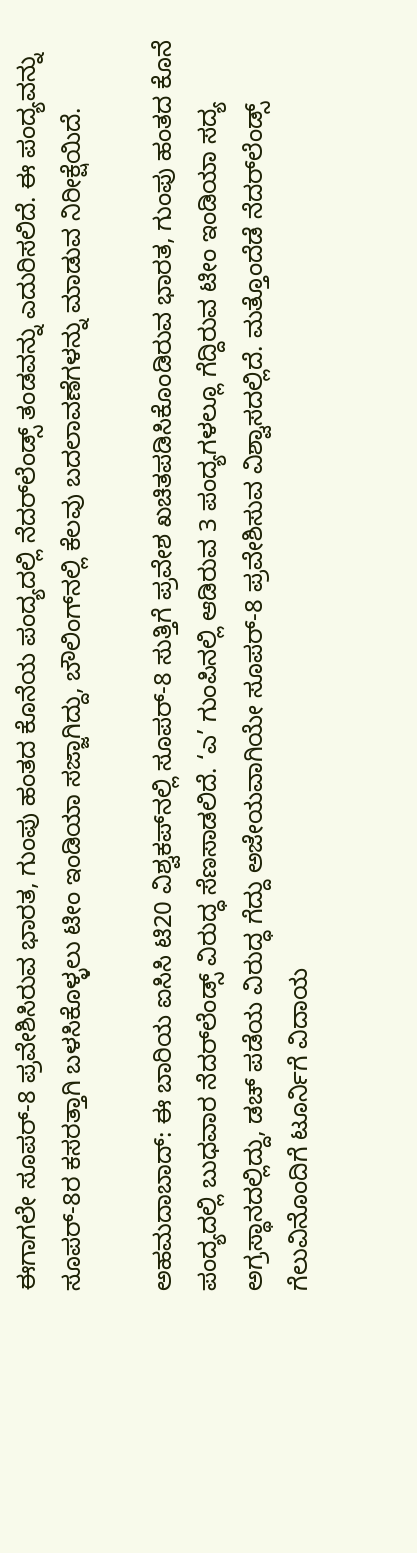ಈಗಾಗಲೇ ಸೂಪರ್‌-8 ಪ್ರವೇಶಿಸಿರುವ ಭಾರತ, ಗುಂಪು ಹಂತದ ಕೊನೆಯ ಪಂದ್ಯದಲ್ಲಿ ನೆದರ್‌ಲೆಂಡ್ಸ್‌ ತಂಡವನ್ನು ಎದುರಿಸಲಿದೆ. ಈ ಪಂದ್ಯವನ್ನು ಸೂಪರ್-8ರ ಕಸರತ್ತಾಗಿ ಬಳಸಿಕೊಳ್ಳಲು ಟೀಂ ಇಂಡಿಯಾ ಸಜ್ಜಾಗಿದ್ದು, ಬೌಲಿಂಗ್‌ನಲ್ಲಿ ಕೆಲವು ಬದಲಾವಣೆಗಳನ್ನು ಮಾಡುವ ನಿರೀಕ್ಷೆಯಿದೆ.

ಅಹಮದಾಬಾದ್‌: ಈ ಬಾರಿಯ ಐಸಿಸಿ ಟಿ20 ವಿಶ್ವಕಪ್‌ನಲ್ಲಿ ಸೂಪರ್‌-8 ಸುತ್ತಿಗೆ ಪ್ರವೇಶ ಖಚಿತಪಡಿಸಿಕೊಂಡಿರುವ ಭಾರತ, ಗುಂಪು ಹಂತದ ಕೊನೆ ಪಂದ್ಯದಲ್ಲಿ ಬುಧವಾರ ನೆದರ್‌ಲೆಂಡ್ಸ್‌ ವಿರುದ್ಧ ಸೆಣಸಾಡಲಿದೆ. ‘ಎ’ ಗುಂಪಿನಲ್ಲಿ ಆಡಿರುವ 3 ಪಂದ್ಯಗಳಲ್ಲೂ ಗೆದ್ದಿರುವ ಟೀಂ ಇಂಡಿಯಾ ಸದ್ಯ ಅಗ್ರಸ್ಥಾನದಲ್ಲಿದ್ದು, ಡಚ್‌ ಪಡೆಯ ವಿರುದ್ಧ ಗೆದ್ದು ಅಜೇಯವಾಗಿಯೇ ಸೂಪರ್‌-8 ಪ್ರವೇಶಿಸುವ ವಿಶ್ವಾಸದಲ್ಲಿದೆ. ಮತ್ತೊಂದೆಡೆ ನೆದರ್‌ಲೆಂಡ್ಸ್‌ ಗೆಲುವಿನೊಂದಿಗೆ ಟೂರ್ನಿಗೆ ವಿದಾಯ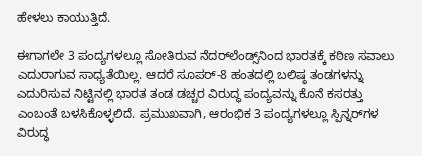ಹೇಳಲು ಕಾಯುತ್ತಿದೆ.

ಈಗಾಗಲೇ 3 ಪಂದ್ಯಗಳಲ್ಲೂ ಸೋತಿರುವ ನೆದರ್‌ಲೆಂಡ್ಸ್‌ನಿಂದ ಭಾರತಕ್ಕೆ ಕಠಿಣ ಸವಾಲು ಎದುರಾಗುವ ಸಾಧ್ಯತೆಯಿಲ್ಲ. ಆದರೆ ಸೂಪರ್-8 ಹಂತದಲ್ಲಿ ಬಲಿಷ್ಠ ತಂಡಗಳನ್ನು ಎದುರಿಸುವ ನಿಟ್ಟಿನಲ್ಲಿ ಭಾರತ ತಂಡ ಡಚ್ಚರ ವಿರುದ್ಧ ಪಂದ್ಯವನ್ನು ಕೊನೆ ಕಸರತ್ತು ಎಂಬಂತೆ ಬಳಸಿಕೊಳ್ಳಲಿದೆ. ಪ್ರಮುಖವಾಗಿ, ಆರಂಭಿಕ 3 ಪಂದ್ಯಗಳಲ್ಲೂ ಸ್ಪಿನ್ನರ್‌ಗಳ ವಿರುದ್ಧ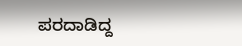ಪರದಾಡಿದ್ದ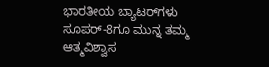ಭಾರತೀಯ ಬ್ಯಾಟರ್‌ಗಳು ಸೂಪರ್‌-8ಗೂ ಮುನ್ನ ತಮ್ಮ ಆತ್ಮವಿಶ್ವಾಸ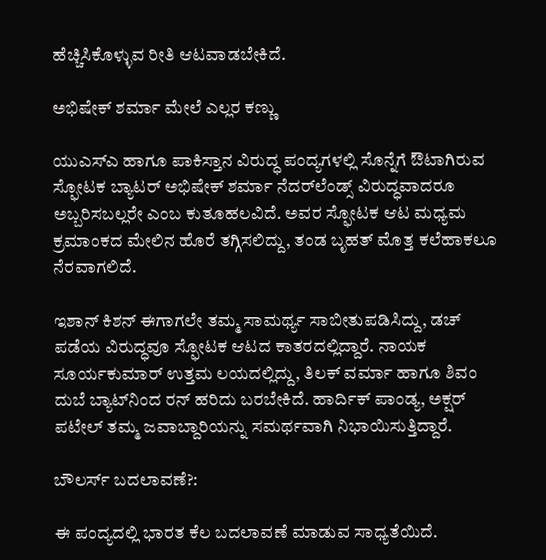ಹೆಚ್ಚಿಸಿಕೊಳ್ಳುವ ರೀತಿ ಆಟವಾಡಬೇಕಿದೆ.

ಅಭಿಷೇಕ್ ಶರ್ಮಾ ಮೇಲೆ ಎಲ್ಲರ ಕಣ್ಣು

ಯುಎಸ್‌ಎ ಹಾಗೂ ಪಾಕಿಸ್ತಾನ ವಿರುದ್ಧ ಪಂದ್ಯಗಳಲ್ಲಿ ಸೊನ್ನೆಗೆ ಔಟಾಗಿರುವ ಸ್ಫೋಟಕ ಬ್ಯಾಟರ್‌ ಅಭಿಷೇಕ್‌ ಶರ್ಮಾ ನೆದರ್‌ಲೆಂಡ್ಸ್‌ ವಿರುದ್ಧವಾದರೂ ಅಬ್ಬರಿಸಬಲ್ಲರೇ ಎಂಬ ಕುತೂಹಲವಿದೆ. ಅವರ ಸ್ಫೋಟಕ ಆಟ ಮಧ್ಯಮ ಕ್ರಮಾಂಕದ ಮೇಲಿನ ಹೊರೆ ತಗ್ಗಿಸಲಿದ್ದು, ತಂಡ ಬೃಹತ್‌ ಮೊತ್ತ ಕಲೆಹಾಕಲೂ ನೆರವಾಗಲಿದೆ.

ಇಶಾನ್‌ ಕಿಶನ್ ಈಗಾಗಲೇ ತಮ್ಮ ಸಾಮರ್ಥ್ಯ ಸಾಬೀತುಪಡಿಸಿದ್ದು, ಡಚ್‌ ಪಡೆಯ ವಿರುದ್ಧವೂ ಸ್ಫೋಟಕ ಆಟದ ಕಾತರದಲ್ಲಿದ್ದಾರೆ. ನಾಯಕ ಸೂರ್ಯಕುಮಾರ್‌ ಉತ್ತಮ ಲಯದಲ್ಲಿದ್ದು, ತಿಲಕ್‌ ವರ್ಮಾ ಹಾಗೂ ಶಿವಂ ದುಬೆ ಬ್ಯಾಟ್‌ನಿಂದ ರನ್‌ ಹರಿದು ಬರಬೇಕಿದೆ. ಹಾರ್ದಿಕ್‌ ಪಾಂಡ್ಯ, ಅಕ್ಷರ್‌ ಪಟೇಲ್‌ ತಮ್ಮ ಜವಾಬ್ದಾರಿಯನ್ನು ಸಮರ್ಥವಾಗಿ ನಿಭಾಯಿಸುತ್ತಿದ್ದಾರೆ.

ಬೌಲರ್ಸ್‌ ಬದಲಾವಣೆ?:

ಈ ಪಂದ್ಯದಲ್ಲಿ ಭಾರತ ಕೆಲ ಬದಲಾವಣೆ ಮಾಡುವ ಸಾಧ್ಯತೆಯಿದೆ.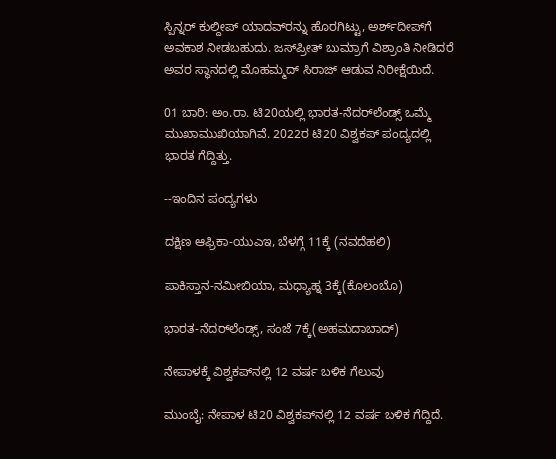ಸ್ಪಿನ್ನರ್‌ ಕುಲ್ದೀಪ್‌ ಯಾದವ್‌ರನ್ನು ಹೊರಗಿಟ್ಟು, ಅರ್ಶ್‌ದೀಪ್‌ಗೆ ಅವಕಾಶ ನೀಡಬಹುದು. ಜಸ್‌ಪ್ರೀತ್‌ ಬುಮ್ರಾಗೆ ವಿಶ್ರಾಂತಿ ನೀಡಿದರೆ ಅವರ ಸ್ಥಾನದಲ್ಲಿ ಮೊಹಮ್ಮದ್‌ ಸಿರಾಜ್‌ ಆಡುವ ನಿರೀಕ್ಷೆಯಿದೆ.

01 ಬಾರಿ: ಅಂ.ರಾ. ಟಿ20ಯಲ್ಲಿ ಭಾರತ-ನೆದರ್‌ಲೆಂಡ್ಸ್‌ ಒಮ್ಮೆ ಮುಖಾಮುಖಿಯಾಗಿವೆ. 2022ರ ಟಿ20 ವಿಶ್ವಕಪ್‌ ಪಂದ್ಯದಲ್ಲಿ ಭಾರತ ಗೆದ್ದಿತ್ತು.

--ಇಂದಿನ ಪಂದ್ಯಗಳು

ದಕ್ಷಿಣ ಆಫ್ರಿಕಾ-ಯುಎಇ, ಬೆಳಗ್ಗೆ 11ಕ್ಕೆ (ನವದೆಹಲಿ)

ಪಾಕಿಸ್ತಾನ-ನಮೀಬಿಯಾ, ಮಧ್ಯಾಹ್ನ 3ಕ್ಕೆ(ಕೊಲಂಬೊ)

ಭಾರತ-ನೆದರ್‌ಲೆಂಡ್ಸ್‌, ಸಂಜೆ 7ಕ್ಕೆ(ಅಹಮದಾಬಾದ್‌)

ನೇಪಾಳಕ್ಕೆ ವಿಶ್ವಕಪ್‌ನಲ್ಲಿ 12 ವರ್ಷ ಬಳಿಕ ಗೆಲುವು

ಮುಂಬೈ: ನೇಪಾಳ ಟಿ20 ವಿಶ್ವಕಪ್‌ನಲ್ಲಿ 12 ವರ್ಷ ಬಳಿಕ ಗೆದ್ದಿದೆ.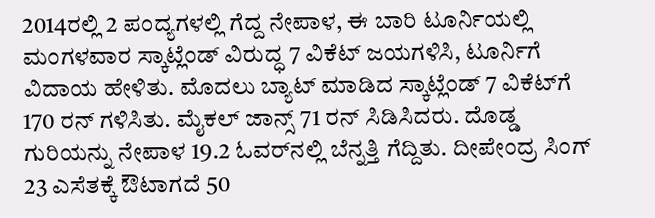2014ರಲ್ಲಿ 2 ಪಂದ್ಯಗಳಲ್ಲಿ ಗೆದ್ದ ನೇಪಾಳ, ಈ ಬಾರಿ ಟೂರ್ನಿಯಲ್ಲಿ ಮಂಗಳವಾರ ಸ್ಕಾಟ್ಲೆಂಡ್‌ ವಿರುದ್ಧ 7 ವಿಕೆಟ್‌ ಜಯಗಳಿಸಿ, ಟೂರ್ನಿಗೆ ವಿದಾಯ ಹೇಳಿತು. ಮೊದಲು ಬ್ಯಾಟ್‌ ಮಾಡಿದ ಸ್ಕಾಟ್ಲೆಂಡ್‌ 7 ವಿಕೆಟ್‌ಗೆ 170 ರನ್‌ ಗಳಿಸಿತು. ಮೈಕಲ್‌ ಜಾನ್ಸ್‌ 71 ರನ್ ಸಿಡಿಸಿದರು. ದೊಡ್ಡ ಗುರಿಯನ್ನು ನೇಪಾಳ 19.2 ಓವರ್‌ನಲ್ಲಿ ಬೆನ್ನತ್ತಿ ಗೆದ್ದಿತು. ದೀಪೇಂದ್ರ ಸಿಂಗ್‌ 23 ಎಸೆತಕ್ಕೆ ಔಟಾಗದೆ 50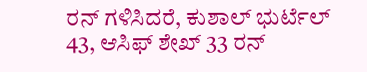ರನ್‌ ಗಳಿಸಿದರೆ, ಕುಶಾಲ್‌ ಭುರ್ಟೆಲ್‌ 43, ಆಸಿಫ್‌ ಶೇಖ್‌ 33 ರನ್‌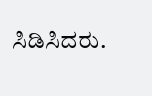ಸಿಡಿಸಿದರು.